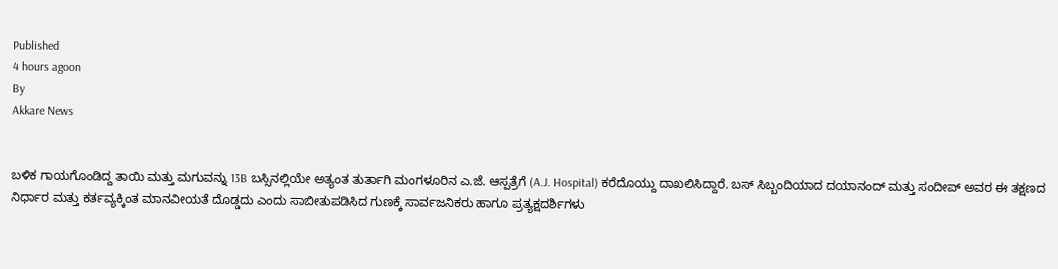Published
4 hours agoon
By
Akkare News


ಬಳಿಕ ಗಾಯಗೊಂಡಿದ್ದ ತಾಯಿ ಮತ್ತು ಮಗುವನ್ನು 13B ಬಸ್ಸಿನಲ್ಲಿಯೇ ಅತ್ಯಂತ ತುರ್ತಾಗಿ ಮಂಗಳೂರಿನ ಎ.ಜೆ. ಆಸ್ಪತ್ರೆಗೆ (A.J. Hospital) ಕರೆದೊಯ್ದು ದಾಖಲಿಸಿದ್ದಾರೆ. ಬಸ್ ಸಿಬ್ಬಂದಿಯಾದ ದಯಾನಂದ್ ಮತ್ತು ಸಂದೀಪ್ ಅವರ ಈ ತಕ್ಷಣದ ನಿರ್ಧಾರ ಮತ್ತು ಕರ್ತವ್ಯಕ್ಕಿಂತ ಮಾನವೀಯತೆ ದೊಡ್ಡದು ಎಂದು ಸಾಬೀತುಪಡಿಸಿದ ಗುಣಕ್ಕೆ ಸಾರ್ವಜನಿಕರು ಹಾಗೂ ಪ್ರತ್ಯಕ್ಷದರ್ಶಿಗಳು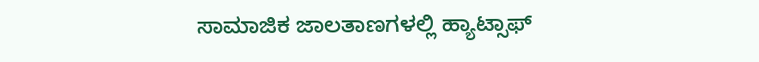ಸಾಮಾಜಿಕ ಜಾಲತಾಣಗಳಲ್ಲಿ ಹ್ಯಾಟ್ಸಾಫ್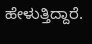ಹೇಳುತ್ತಿದ್ದಾರೆ.